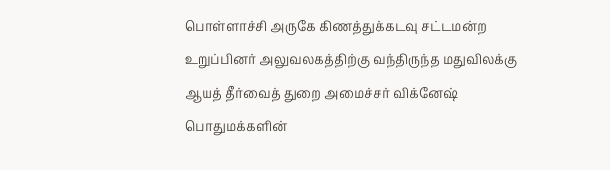பொள்ளாச்சி அருகே கிணத்துக்கடவு சட்டமன்ற உறுப்பினர் அலுவலகத்திற்கு வந்திருந்த மதுவிலக்கு ஆயத் தீர்வைத் துறை அமைச்சர் விக்னேஷ் பொதுமக்களின்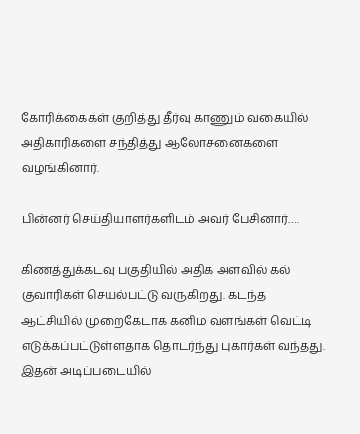கோரிக்கைகள் குறித்து தீர்வு காணும் வகையில் அதிகாரிகளை சந்தித்து ஆலோசனைகளை வழங்கினார்.

பின்னர் செய்தியாளர்களிடம் அவர் பேசினார்….

கிணத்துக்கடவு பகுதியில் அதிக அளவில் கல் குவாரிகள் செயல்பட்டு வருகிறது. கடந்த ஆட்சியில் முறைகேடாக கனிம வளங்கள் வெட்டி எடுக்கப்பட்டுள்ளதாக தொடர்ந்து புகார்கள் வந்தது.  இதன் அடிப்படையில்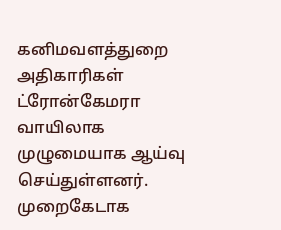கனிமவளத்துறை அதிகாரிகள் ட்ரோன்கேமரா வாயிலாக முழுமையாக ஆய்வு செய்துள்ளனர். முறைகேடாக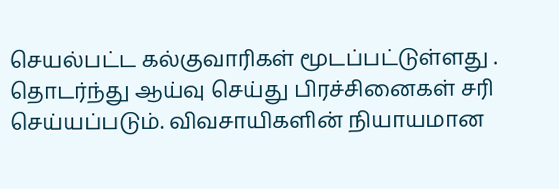செயல்பட்ட கல்குவாரிகள் மூடப்பட்டுள்ளது . தொடர்ந்து ஆய்வு செய்து பிரச்சினைகள் சரி செய்யப்படும். விவசாயிகளின் நியாயமான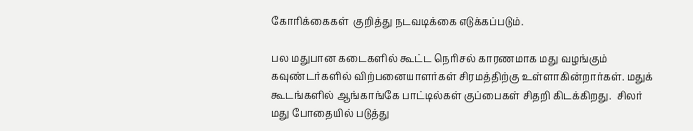கோரிக்கைகள்  குறித்து நடவடிக்கை எடுக்கப்படும்.

பல மதுபான கடைகளில் கூட்ட நெரிசல் காரணமாக மது வழங்கும் கவுண்டர்களில் விற்பனையாளர்கள் சிரமத்திற்கு உள்ளாகின்றார்கள். மதுக் கூடங்களில் ஆங்காங்கே பாட்டில்கள் குப்பைகள் சிதறி கிடக்கிறது.  சிலர் மது போதையில் படுத்து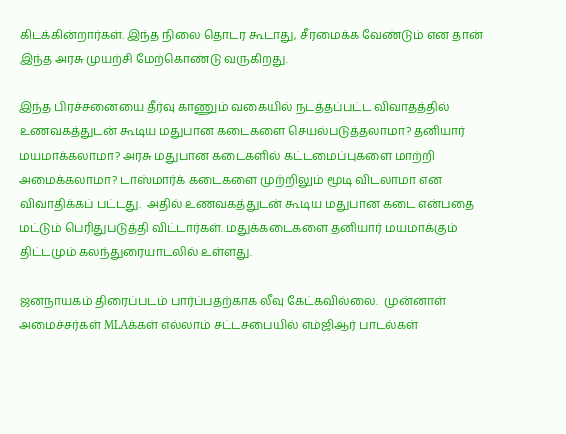கிடக்கின்றார்கள். இந்த நிலை தொடர கூடாது, சீரமைக்க வேண்டும் என தான் இந்த அரசு முயற்சி மேற்கொண்டு வருகிறது.

இந்த பிரச்சனையை தீர்வு காணும் வகையில் நடத்தப்பட்ட விவாதத்தில் உணவகத்துடன் கூடிய மதுபான கடைகளை செயல்படுத்தலாமா? தனியார் மயமாக்கலாமா? அரசு மதுபான கடைகளில் கட்டமைப்புகளை மாற்றி அமைக்கலாமா? டாஸ்மார்க் கடைகளை முற்றிலும் மூடி விடலாமா என விவாதிக்கப் பட்டது.  அதில் உணவகத்துடன் கூடிய மதுபான கடை என்பதை மட்டும் பெரிதுபடுத்தி விட்டார்கள். மதுக்கடைகளை தனியார் மயமாக்கும் திட்டமும் கலந்துரையாடலில் உள்ளது.

ஜனநாயகம் திரைப்படம் பார்ப்பதற்காக லீவு கேட்கவில்லை.  முன்னாள் அமைச்சர்கள் MLAக்கள் எல்லாம் சட்டசபையில் எம்ஜிஆர் பாடல்கள்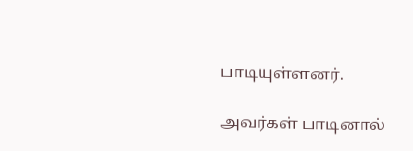பாடியுள்ளனர்.

அவர்கள் பாடினால்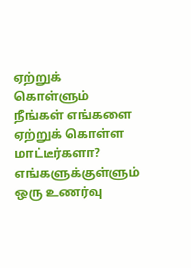ஏற்றுக் கொள்ளும் நீங்கள் எங்களை  ஏற்றுக் கொள்ள மாட்டீர்களா? எங்களுக்குள்ளும் ஒரு உணர்வு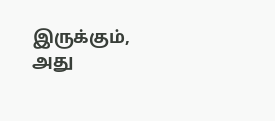இருக்கும், அது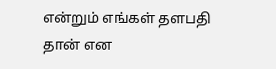என்றும் எங்கள் தளபதி தான் என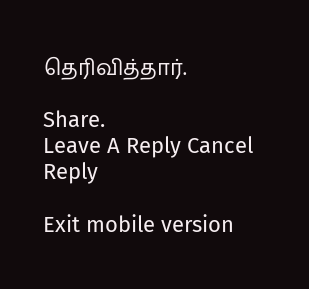தெரிவித்தார்.

Share.
Leave A Reply Cancel Reply

Exit mobile version